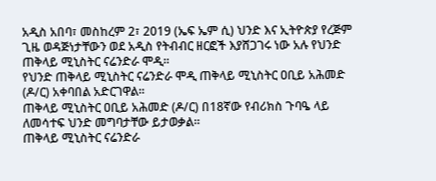አዲስ አበባ፣ መስከረም 2፣ 2019 (ኤፍ ኤም ሲ) ህንድ እና ኢትዮጵያ የረጅም ጊዜ ወዳጅነታቸውን ወደ አዲስ የትብብር ዘርፎች እያሸጋገሩ ነው አሉ የህንድ ጠቅላይ ሚኒስትር ናሬንድራ ሞዲ፡፡
የህንድ ጠቅላይ ሚኒስትር ናሬንድራ ሞዲ ጠቅላይ ሚኒስትር ዐቢይ አሕመድ (ዶ/ር) አቀባበል አድርገዋል፡፡
ጠቅላይ ሚኒስትር ዐቢይ አሕመድ (ዶ/ር) በ18ኛው የብሪክስ ጉባዔ ላይ ለመሳተፍ ህንድ መግባታቸው ይታወቃል፡፡
ጠቅላይ ሚኒስትር ናሬንድራ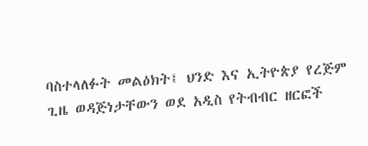ባስተላለፉት መልዕክት፤ ህንድ እና ኢትዮጵያ የረጅም ጊዜ ወዳጅነታቸውን ወደ አዲስ የትብብር ዘርፎች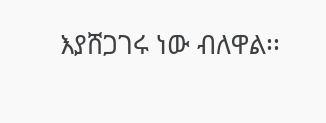እያሸጋገሩ ነው ብለዋል፡፡